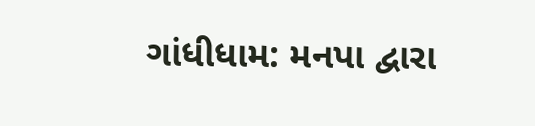ગાંધીધામ: મનપા દ્વારા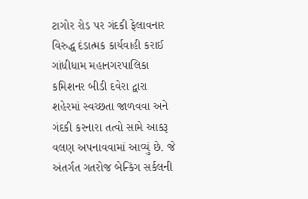ટાગોર રોડ પર ગંદકી ફેલાવનાર વિરુદ્ધ દંડાત્મક કાર્યવાહી કરાઈ
ગાંધીધામ મહાનગરપાલિકા કમિશનર બીડી દવેરા દ્વારા શહેરમાં સ્વચ્છતા જાળવવા અને ગંદકી કરનારા તત્વો સામે આકરૂ વલણ અપનાવવામાં આવ્યું છે. જે અંતર્ગત ગતરોજ બેન્કિંગ સર્કલની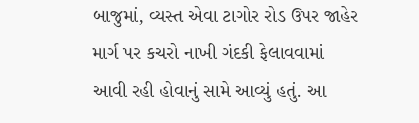બાજુમાં, વ્યસ્ત એવા ટાગોર રોડ ઉપર જાહેર માર્ગ પર કચરો નાખી ગંદકી ફેલાવવામાં આવી રહી હોવાનું સામે આવ્યું હતું. આ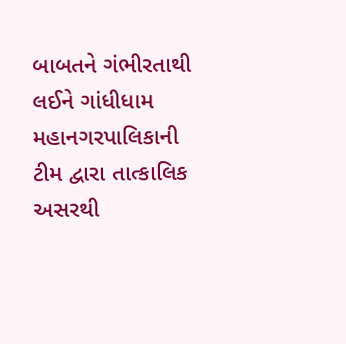બાબતને ગંભીરતાથી લઈને ગાંધીધામ મહાનગરપાલિકાની ટીમ દ્વારા તાત્કાલિક અસરથી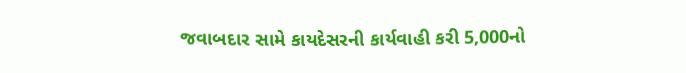જવાબદાર સામે કાયદેસરની કાર્યવાહી કરી 5,000નો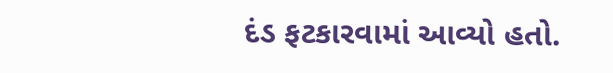દંડ ફટકારવામાં આવ્યો હતો.